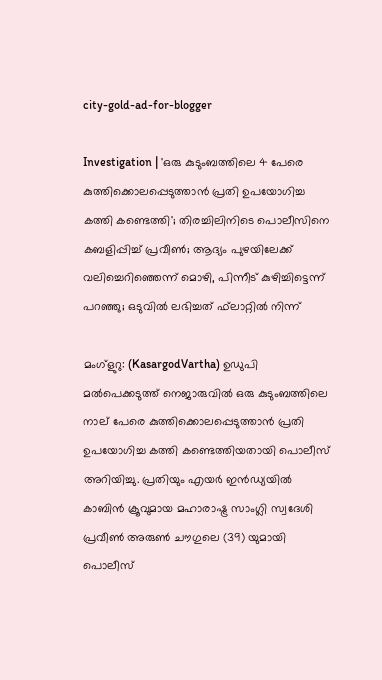city-gold-ad-for-blogger

Investigation | 'ഒരു കുടുംബത്തിലെ 4 പേരെ കുത്തിക്കൊലപ്പെടുത്താൻ പ്രതി ഉപയോഗിച്ച കത്തി കണ്ടെത്തി'; തിരച്ചിലിനിടെ പൊലീസിനെ കബളിപ്പിച്ച് പ്രവീൺ; ആദ്യം പുഴയിലേക്ക് വലിച്ചെറിഞ്ഞെന്ന് മൊഴി, പിന്നീട് കുഴിച്ചിട്ടെന്ന് പറഞ്ഞു; ഒടുവിൽ ലഭിച്ചത് ഫ്‌ലാറ്റിൽ നിന്ന്

മംഗ്ളുറു: (KasargodVartha) ഉഡുപി മൽപെക്കടുത്ത് നെജാരുവിൽ ഒരു കുടുംബത്തിലെ നാല് പേരെ കുത്തിക്കൊലപ്പെടുത്താൻ പ്രതി ഉപയോഗിച്ച കത്തി കണ്ടെത്തിയതായി പൊലീസ് അറിയിച്ചു. പ്രതിയും എയർ ഇൻഡ്യയിൽ കാബിൻ ക്രൂവുമായ മഹാരാഷ്ട്ര സാംഗ്ലി സ്വദേശി പ്രവീൺ അരുൺ ചൗഗുലെ (39) യുമായി പൊലീസ്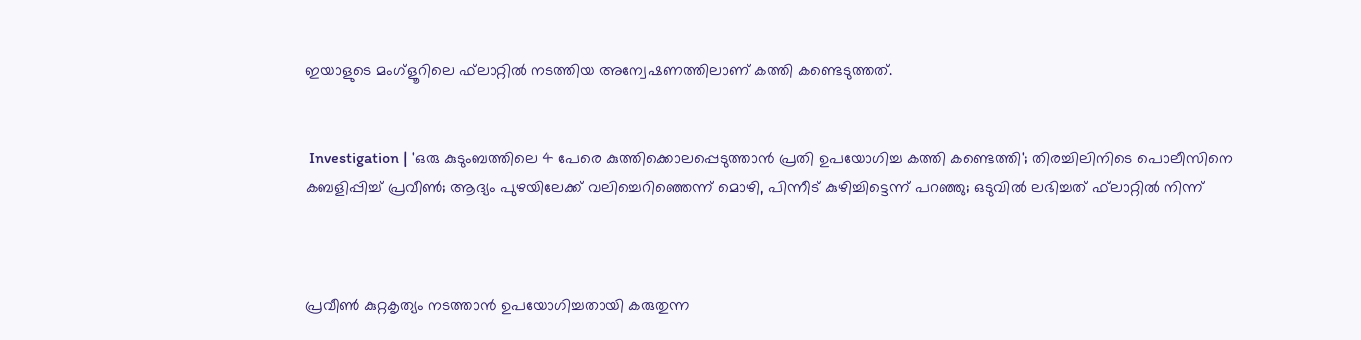ഇയാളുടെ മംഗ്ളൂറിലെ ഫ്‌ലാറ്റിൽ നടത്തിയ അന്വേഷണത്തിലാണ് കത്തി കണ്ടെടുത്തത്.


 Investigation | 'ഒരു കുടുംബത്തിലെ 4 പേരെ കുത്തിക്കൊലപ്പെടുത്താൻ പ്രതി ഉപയോഗിച്ച കത്തി കണ്ടെത്തി'; തിരച്ചിലിനിടെ പൊലീസിനെ കബളിപ്പിച്ച് പ്രവീൺ; ആദ്യം പുഴയിലേക്ക് വലിച്ചെറിഞ്ഞെന്ന് മൊഴി, പിന്നീട് കുഴിച്ചിട്ടെന്ന് പറഞ്ഞു; ഒടുവിൽ ലഭിച്ചത് ഫ്‌ലാറ്റിൽ നിന്ന്



പ്രവീൺ കുറ്റകൃത്യം നടത്താൻ ഉപയോഗിച്ചതായി കരുതുന്ന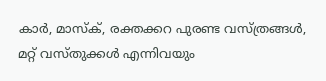കാർ, മാസ്ക്, രക്തക്കറ പുരണ്ട വസ്ത്രങ്ങൾ, മറ്റ് വസ്തുക്കൾ എന്നിവയും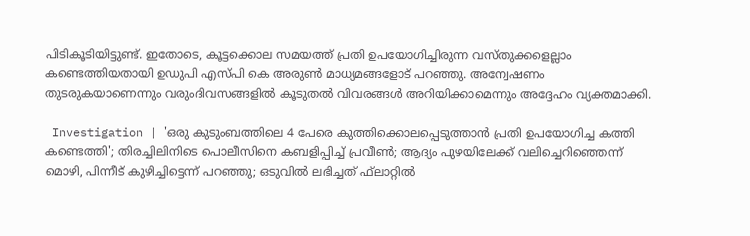പിടികൂടിയിട്ടുണ്ട്. ഇതോടെ, കൂട്ടക്കൊല സമയത്ത് പ്രതി ഉപയോഗിച്ചിരുന്ന വസ്തുക്കളെല്ലാം കണ്ടെത്തിയതായി ഉഡുപി എസ്പി കെ അരുണ്‍ മാധ്യമങ്ങളോട് പറഞ്ഞു. അന്വേഷണം തുടരുകയാണെന്നും വരുംദിവസങ്ങളില്‍ കൂടുതല്‍ വിവരങ്ങള്‍ അറിയിക്കാമെന്നും അദ്ദേഹം വ്യക്തമാക്കി.

 Investigation | 'ഒരു കുടുംബത്തിലെ 4 പേരെ കുത്തിക്കൊലപ്പെടുത്താൻ പ്രതി ഉപയോഗിച്ച കത്തി കണ്ടെത്തി'; തിരച്ചിലിനിടെ പൊലീസിനെ കബളിപ്പിച്ച് പ്രവീൺ; ആദ്യം പുഴയിലേക്ക് വലിച്ചെറിഞ്ഞെന്ന് മൊഴി, പിന്നീട് കുഴിച്ചിട്ടെന്ന് പറഞ്ഞു; ഒടുവിൽ ലഭിച്ചത് ഫ്‌ലാറ്റിൽ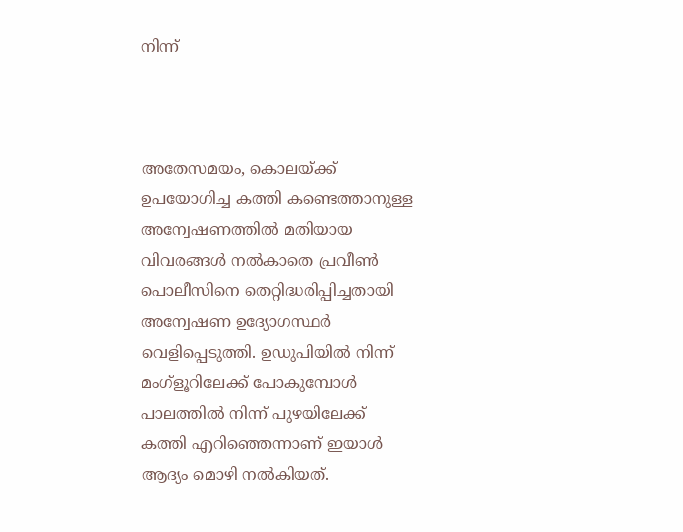നിന്ന്



അതേസമയം, കൊലയ്ക്ക് ഉപയോഗിച്ച കത്തി കണ്ടെത്താനുള്ള അന്വേഷണത്തിൽ മതിയായ വിവരങ്ങൾ നൽകാതെ പ്രവീൺ പൊലീസിനെ തെറ്റിദ്ധരിപ്പിച്ചതായി അന്വേഷണ ഉദ്യോഗസ്ഥർ വെളിപ്പെടുത്തി. ഉഡുപിയിൽ നിന്ന് മംഗ്ളൂറിലേക്ക് പോകുമ്പോൾ പാലത്തിൽ നിന്ന് പുഴയിലേക്ക് കത്തി എറിഞ്ഞെന്നാണ് ഇയാൾ ആദ്യം മൊഴി നൽകിയത്.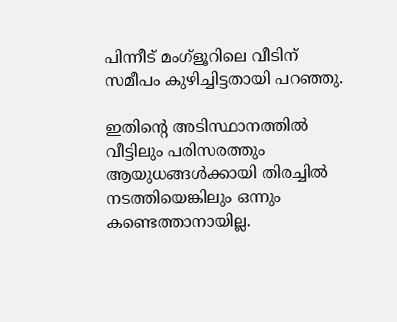പിന്നീട് മംഗ്ളൂറിലെ വീടിന് സമീപം കുഴിച്ചിട്ടതായി പറഞ്ഞു.

ഇതിന്റെ അടിസ്ഥാനത്തിൽ വീട്ടിലും പരിസരത്തും ആയുധങ്ങൾക്കായി തിരച്ചിൽ നടത്തിയെങ്കിലും ഒന്നും കണ്ടെത്താനായില്ല.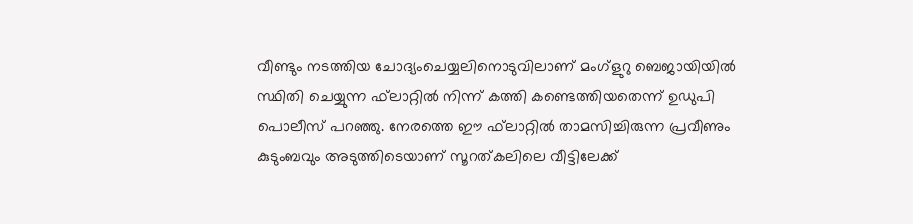വീണ്ടും നടത്തിയ ചോദ്യംചെയ്യലിനൊടുവിലാണ് മംഗ്ളുറു ബെജായിയില്‍ സ്ഥിതി ചെയ്യുന്ന ഫ്‌ലാറ്റില്‍ നിന്ന് കത്തി കണ്ടെത്തിയതെന്ന് ഉഡുപി പൊലീസ് പറഞ്ഞു. നേരത്തെ ഈ ഫ്‌ലാറ്റിൽ താമസിച്ചിരുന്ന പ്രവീണും കുടുംബവും അടുത്തിടെയാണ് സൂറത്കലിലെ വീട്ടിലേക്ക്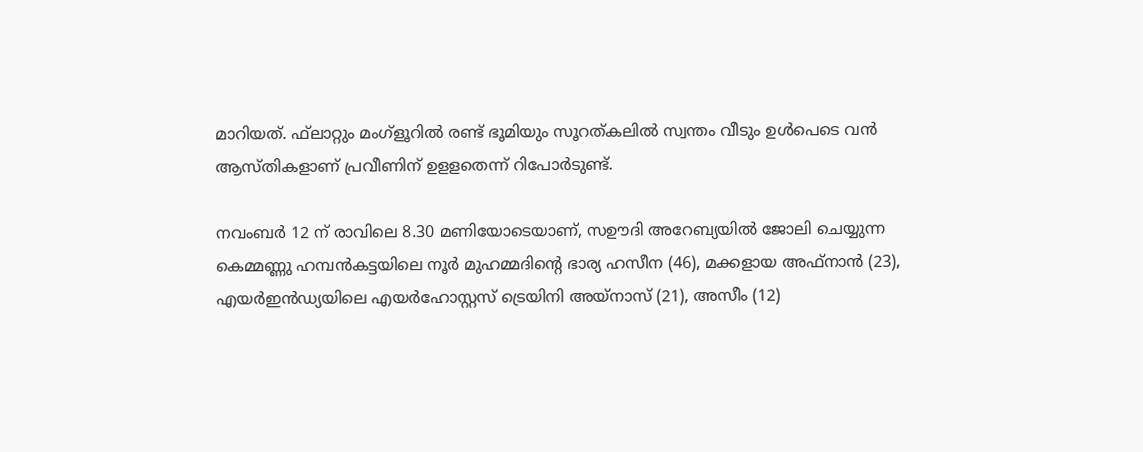മാറിയത്. ഫ്‌ലാറ്റും മംഗ്‌ളൂറിൽ രണ്ട് ഭൂമിയും സൂറത്കലിൽ സ്വന്തം വീടും ഉൾപെടെ വൻ ആസ്തികളാണ് പ്രവീണിന് ഉളളതെന്ന് റിപോർടുണ്ട്.

നവംബർ 12 ന് രാവിലെ 8.30 മണിയോടെയാണ്, സഊദി അറേബ്യയിൽ ജോലി ചെയ്യുന്ന കെമ്മണ്ണു ഹമ്പൻകട്ടയിലെ നൂർ മുഹമ്മദിന്റെ ഭാര്യ ഹസീന (46), മക്കളായ അഫ്നാൻ (23), എയർഇൻഡ്യയിലെ എയർഹോസ്റ്റസ് ട്രെയിനി അയ്നാസ് (21), അസീം (12)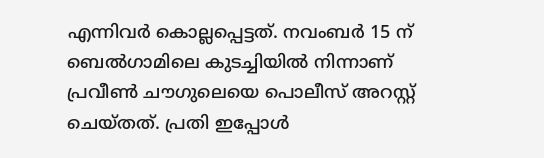എന്നിവർ കൊല്ലപ്പെട്ടത്. നവംബർ 15 ന് ബെൽഗാമിലെ കുടച്ചിയിൽ നിന്നാണ് പ്രവീൺ ചൗഗുലെയെ പൊലീസ് അറസ്റ്റ് ചെയ്തത്. പ്രതി ഇപ്പോൾ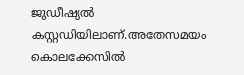ജുഡീഷ്യൽ കസ്റ്റഡിയിലാണ്.അതേസമയം കൊലക്കേസിൽ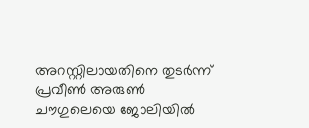അറസ്റ്റിലായതിനെ തുടർന്ന് പ്രവീൺ അരുൺ ചൗഗുലെയെ ജോലിയിൽ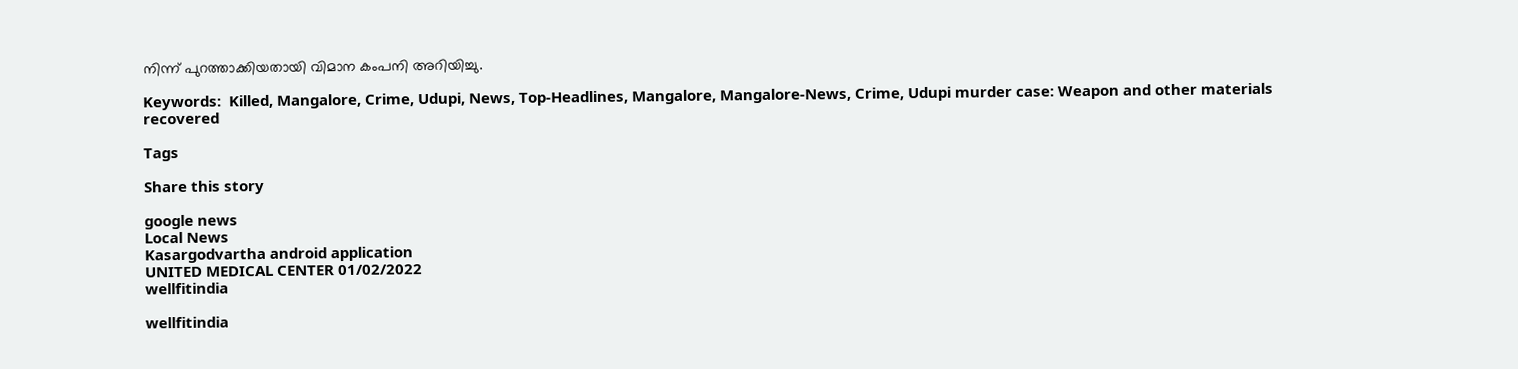നിന്ന് പുറത്താക്കിയതായി വിമാന കംപനി അറിയിച്ചു.

Keywords:  Killed, Mangalore, Crime, Udupi, News, Top-Headlines, Mangalore, Mangalore-News, Crime, Udupi murder case: Weapon and other materials recovered

Tags

Share this story

google news
Local News
Kasargodvartha android application
UNITED MEDICAL CENTER 01/02/2022
wellfitindia

wellfitindia